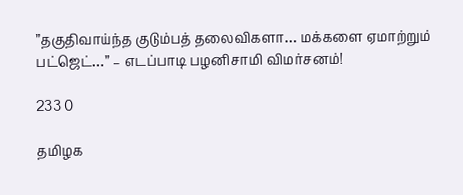”தகுதிவாய்ந்த குடும்பத் தலைவிகளா… மக்களை ஏமாற்றும் பட்ஜெட்…” – எடப்பாடி பழனிசாமி விமர்சனம்!

233 0

தமிழக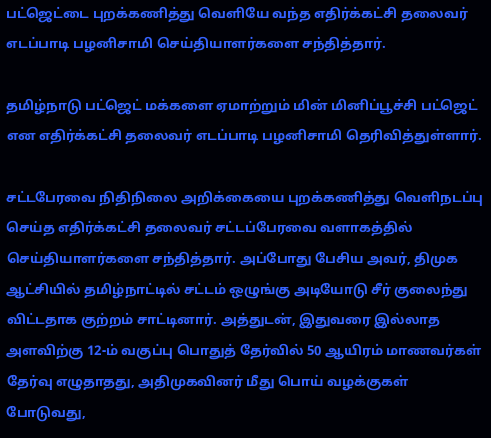பட்ஜெட்டை புறக்கணித்து வெளியே வந்த எதிர்க்கட்சி தலைவர் எடப்பாடி பழனிசாமி செய்தியாளர்களை சந்தித்தார்.

தமிழ்நாடு பட்ஜெட் மக்களை ஏமாற்றும் மின் மினிப்பூச்சி பட்ஜெட் என எதிர்க்கட்சி தலைவர் எடப்பாடி பழனிசாமி தெரிவித்துள்ளார்.

சட்டபேரவை நிதிநிலை அறிக்கையை புறக்கணித்து வெளிநடப்பு செய்த எதிர்க்கட்சி தலைவர் சட்டப்பேரவை வளாகத்தில் செய்தியாளர்களை சந்தித்தார். அப்போது பேசிய அவர், திமுக ஆட்சியில் தமிழ்நாட்டில் சட்டம் ஒழுங்கு அடியோடு சீர் குலைந்து விட்டதாக குற்றம் சாட்டினார். அத்துடன், இதுவரை இல்லாத அளவிற்கு 12-ம் வகுப்பு பொதுத் தேர்வில் 50 ஆயிரம் மாணவர்கள் தேர்வு எழுதாதது, அதிமுகவினர் மீது பொய் வழக்குகள் போடுவது,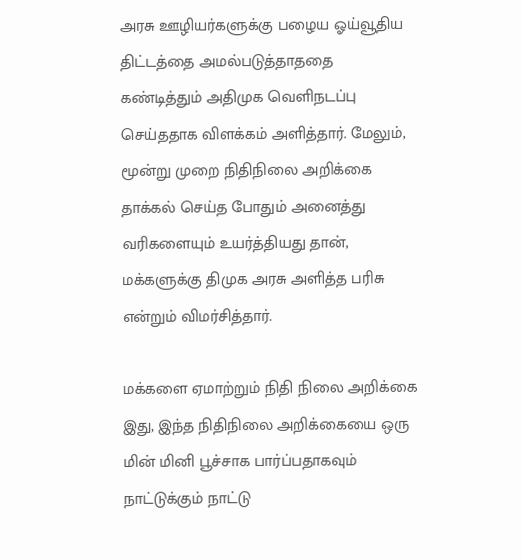அரசு ஊழியர்களுக்கு பழைய ஓய்வூதிய திட்டத்தை அமல்படுத்தாததை கண்டித்தும் அதிமுக வெளிநடப்பு செய்ததாக விளக்கம் அளித்தார். மேலும், மூன்று முறை நிதிநிலை அறிக்கை தாக்கல் செய்த போதும் அனைத்து வரிகளையும் உயர்த்தியது தான், மக்களுக்கு திமுக அரசு அளித்த பரிசு என்றும் விமர்சித்தார்.

மக்களை ஏமாற்றும் நிதி நிலை அறிக்கை இது, இந்த நிதிநிலை அறிக்கையை ஒரு மின் மினி பூச்சாக பார்ப்பதாகவும் நாட்டுக்கும் நாட்டு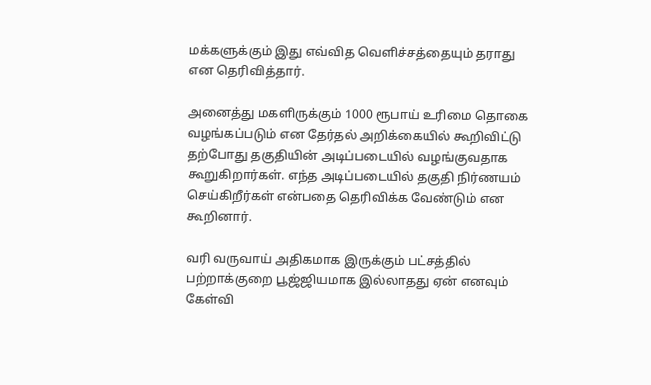மக்களுக்கும் இது எவ்வித வெளிச்சத்தையும் தராது என தெரிவித்தார்.

அனைத்து மகளிருக்கும் 1000 ரூபாய் உரிமை தொகை வழங்கப்படும் என தேர்தல் அறிக்கையில் கூறிவிட்டு தற்போது தகுதியின் அடிப்படையில் வழங்குவதாக கூறுகிறார்கள். எந்த அடிப்படையில் தகுதி நிர்ணயம் செய்கிறீர்கள் என்பதை தெரிவிக்க வேண்டும் என கூறினார்.

வரி வருவாய் அதிகமாக இருக்கும் பட்சத்தில் பற்றாக்குறை பூஜ்ஜியமாக இல்லாதது ஏன் எனவும் கேள்வி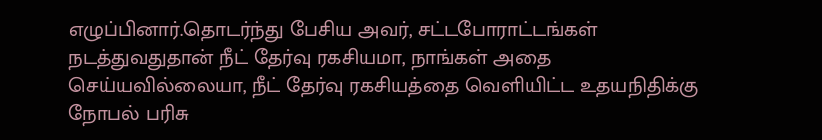எழுப்பினார்.தொடர்ந்து பேசிய அவர், சட்டபோராட்டங்கள் நடத்துவதுதான் நீட் தேர்வு ரகசியமா, நாங்கள் அதை செய்யவில்லையா, நீட் தேர்வு ரகசியத்தை வெளியிட்ட உதயநிதிக்கு நோபல் பரிசு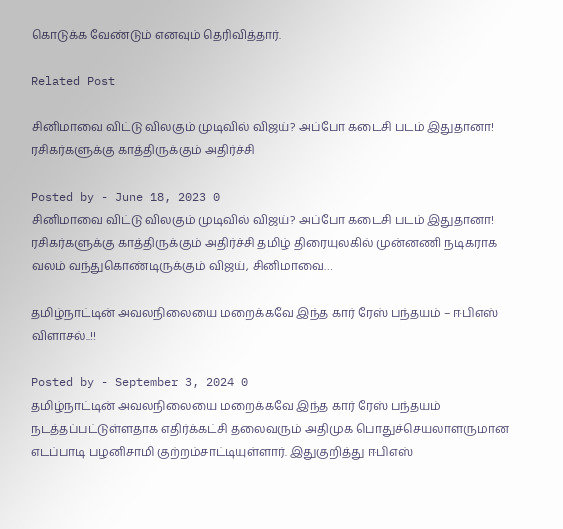கொடுக்க வேண்டும் எனவும் தெரிவித்தார்.

Related Post

சினிமாவை விட்டு விலகும் முடிவில் விஜய்? அப்போ கடைசி படம் இதுதானா! ரசிகர்களுக்கு காத்திருக்கும் அதிர்ச்சி

Posted by - June 18, 2023 0
சினிமாவை விட்டு விலகும் முடிவில் விஜய்? அப்போ கடைசி படம் இதுதானா! ரசிகர்களுக்கு காத்திருக்கும் அதிர்ச்சி தமிழ் திரையுலகில் முன்னணி நடிகராக வலம் வந்துகொண்டிருக்கும் விஜய், சினிமாவை…

தமிழ்நாட்டின் அவலநிலையை மறைக்கவே இந்த கார் ரேஸ் பந்தயம் – ஈபிஎஸ் விளாசல்..!!

Posted by - September 3, 2024 0
தமிழ்நாட்டின் அவலநிலையை மறைக்கவே இந்த கார் ரேஸ் பந்தயம் நடத்தப்பட்டுள்ளதாக எதிர்க்கட்சி தலைவரும் அதிமுக பொதுச்செயலாளருமான எடப்பாடி பழனிசாமி குற்றம்சாட்டியுள்ளார். இதுகுறித்து ஈபிஎஸ்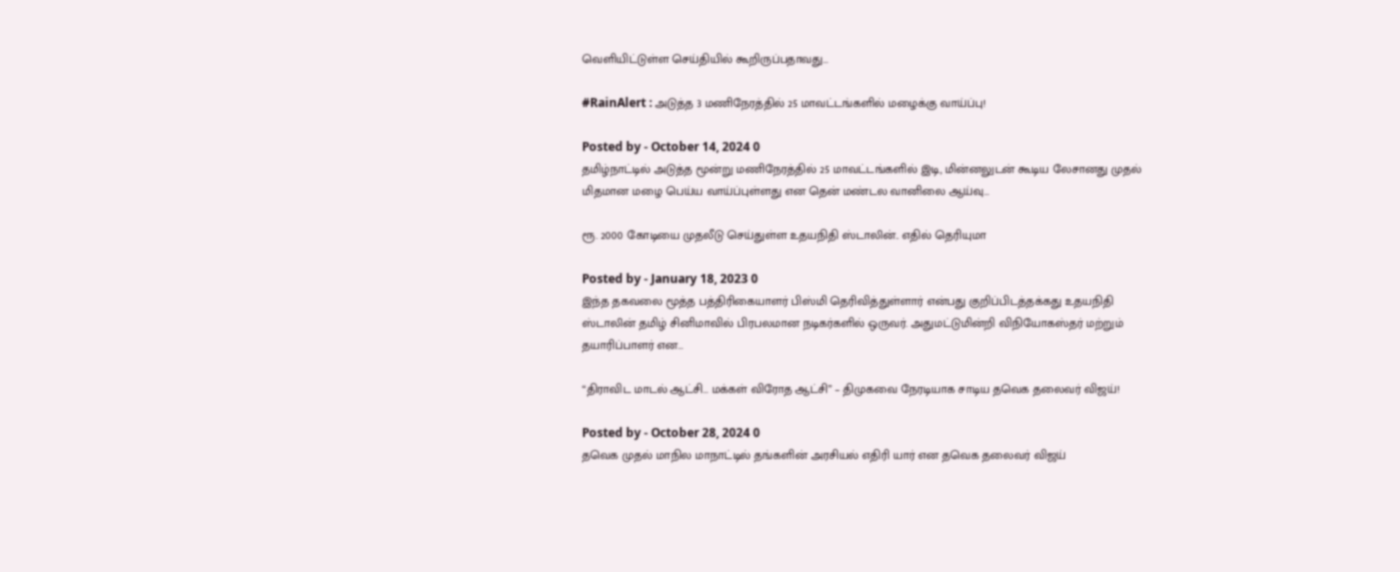வெளியிட்டுள்ள செய்தியில் கூறிருப்பதாவது…

#RainAlert : அடுத்த 3 மணிநேரத்தில் 25 மாவட்டங்களில் மழைக்கு வாய்ப்பு!

Posted by - October 14, 2024 0
தமிழ்நாட்டில் அடுத்த மூன்று மணிநேரத்தில் 25 மாவட்டங்களில் இடி, மின்னலுடன் கூடிய லேசானது முதல் மிதமான மழை பெய்ய வாய்ப்புள்ளது என தென் மண்டல வானிலை ஆய்வு…

ரூ. 2000 கோடியை முதலீடு செய்துள்ள உதயநிதி ஸ்டாலின்.. எதில் தெரியுமா

Posted by - January 18, 2023 0
இந்த தகவலை மூத்த பத்திரிகையாளர் பிஸ்மி தெரிவித்துள்ளார் என்பது குறிப்பிடத்தக்கது உதயநிதி ஸ்டாலின் தமிழ் சினிமாவில் பிரபலமான நடிகர்களில் ஒருவர். அதுமட்டுமின்றி விநியோகஸ்தர் மற்றும் தயாரிப்பாளர் என…

“திராவிட மாடல் ஆட்சி… மக்கள் விரோத ஆட்சி” – திமுகவை நேரடியாக சாடிய தவெக தலைவர் விஜய்!

Posted by - October 28, 2024 0
தவெக முதல் மாநில மாநாட்டில் தங்களின் அரசியல் எதிரி யார் என தவெக தலைவர் விஜய்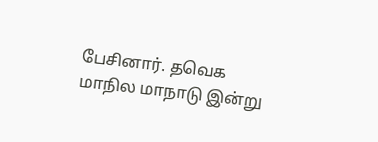பேசினார். தவெக மாநில மாநாடு இன்று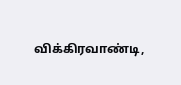விக்கிரவாண்டி,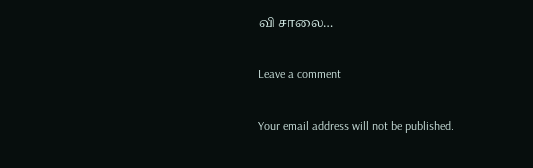வி சாலை…

Leave a comment

Your email address will not be published.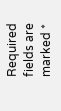Required fields are marked *